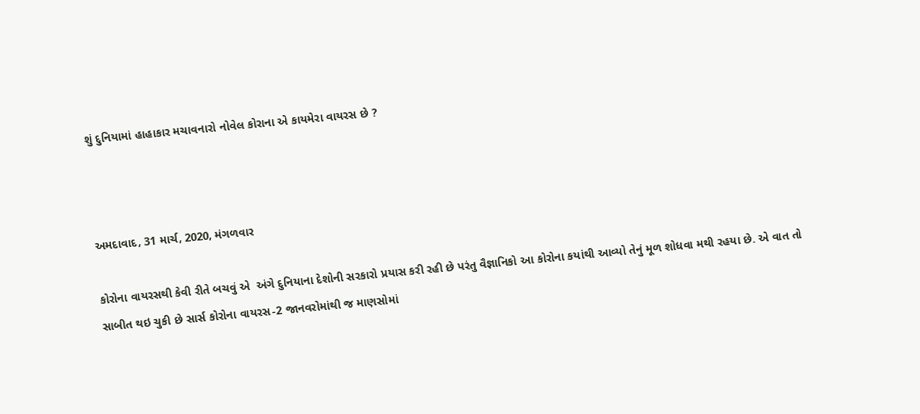શું દુનિયામાં હાહાકાર મચાવનારો નોવેલ કોરાના એ કાયમેરા વાયરસ છે ?



અમદાવાદ, 31 માર્ચ, 2020, મંગળવાર

કોરોના વાયરસથી કેવી રીતે બચવું એ  અંગે દુનિયાના દેશોની સરકારો પ્રયાસ કરી રહી છે પરંતુ વૈજ્ઞાનિકો આ કોરોના કયાંથી આવ્યો તેનું મૂળ શોધવા મથી રહયા છે. એ વાત તો સાબીત થઇ ચુકી છે સાર્સ કોરોના વાયરસ-2 જાનવરોમાંથી જ માણસોમાં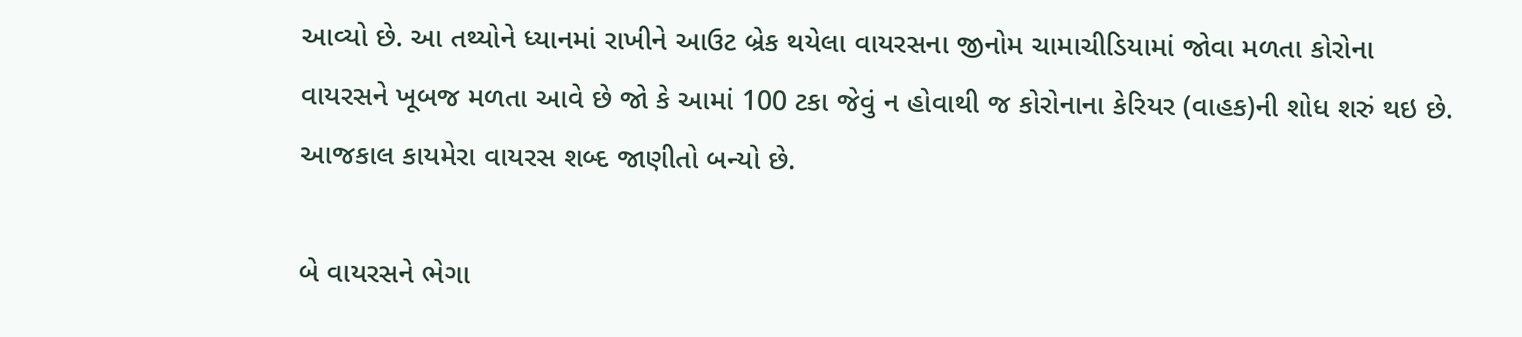આવ્યો છે. આ તથ્યોને ધ્યાનમાં રાખીને આઉટ બ્રેક થયેલા વાયરસના જીનોમ ચામાચીડિયામાં જોવા મળતા કોરોના વાયરસને ખૂબજ મળતા આવે છે જો કે આમાં 100 ટકા જેવું ન હોવાથી જ કોરોનાના કેરિયર (વાહક)ની શોધ શરું થઇ છે. આજકાલ કાયમેરા વાયરસ શબ્દ જાણીતો બન્યો છે.

બે વાયરસને ભેગા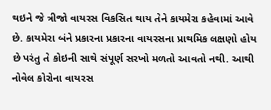થઇને જે ત્રીજો વાયરસ વિકસિત થાય તેને કાયમેરા કહેવામાં આવે છે. કાયમેરા બંને પ્રકારના પ્રકારના વાયરસના પ્રાથમિક લક્ષણો હોય છે પરંતુ તે કોઇની સાથે સંપૂર્ણ સરખો મળતો આવતો નથી. આથી નોવેલ કોરોના વાયરસ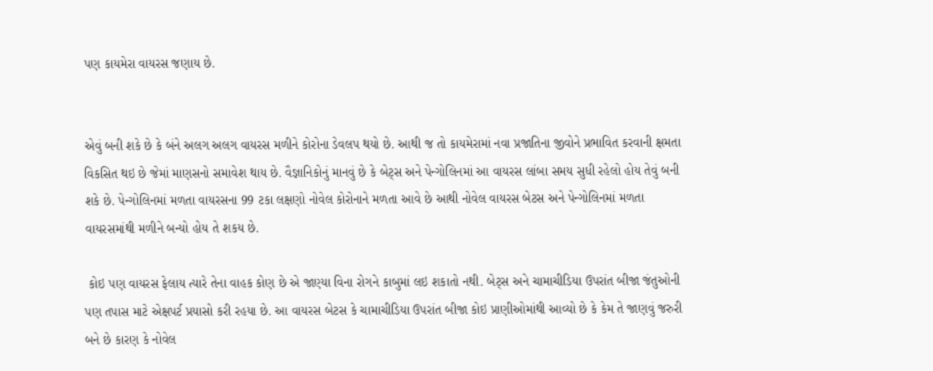પણ કાયમેરા વાયરસ જણાય છે.


એવું બની શકે છે કે બંને અલગ અલગ વાયરસ મળીને કોરોના ડેવલપ થયો છે. આથી જ તો કાયમેરામાં નવા પ્રજાતિના જીવોને પ્રભાવિત કરવાની ક્ષમતા વિકસિત થઇ છે જેમાં માણસનો સમાવેશ થાય છે. વૈજ્ઞાનિકોનું માનવું છે કે બેટ્સ અને પેન્ગોલિનમાં આ વાયરસ લાંબા સમય સુધી રહેલો હોય તેવું બની શકે છે. પેન્ગોલિનમાં મળતા વાયરસના 99 ટકા લક્ષણો નોવેલ કોરોનાને મળતા આવે છે આથી નોવેલ વાયરસ બેટસ અને પેન્ગોલિનમાં મળતા વાયરસમાંથી મળીને બન્યો હોય તે શકય છે.

 કોઇ પણ વાયરસ ફેલાય ત્યારે તેના વાહક કોણ છે એ જાણ્યા વિના રોગને કાબુમાં લઇ શકાતો નથી. બેટ્સ અને ચામાચીડિયા ઉપરાંત બીજા જંતુઓની પણ તપાસ માટે એક્ષપર્ટ પ્રયાસો કરી રહયા છે. આ વાયરસ બેટસ કે ચામાચીડિયા ઉપરાંત બીજા કોઇ પ્રાણીઓમાંથી આવ્યો છે કે કેમ તે જાણવું જરુરી બને છે કારણ કે નોવેલ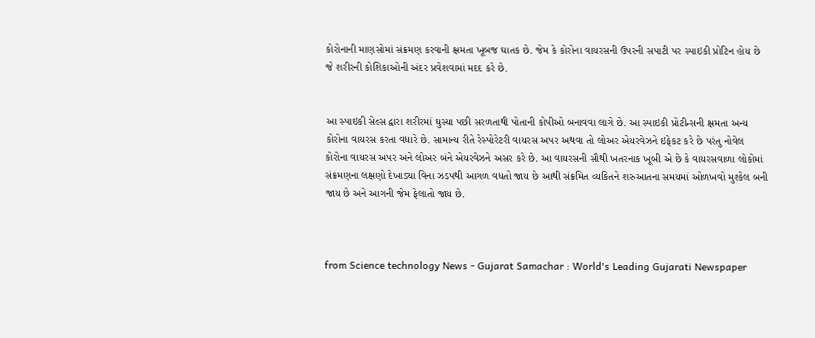કોરોનાની માણસોમાં સંક્રમણ કરવાની ક્ષમતા ખૂબજ ઘાતક છે. જેમ કે કોરોના વાયરસની ઉપરની સપાટી પર સ્પાઇકી પ્રોટિન હોય છે જે શરીરની કોશિકાઓની અંદર પ્રવેશવામાં મદદ કરે છે.


આ સ્પાઇકી સેલ્સ દ્વારા શરીરમાં ઘુસ્યા પછી સરળતાથી પોતાની કોપીઓ બનાવવા લાગે છે. આ સ્પાઇકી પ્રોટીન્સની ક્ષમતા અન્ય કોરોના વાયરસ કરતા વધારે છે. સામાન્ય રીતે રેસ્પોરેટરી વાયરસ અપર અથવા તો લોઅર એયરવેઝને ઇફેકટ કરે છે પરંતુ નોવેલ કોરોના વાયરસ અપર અને લોઅર બંને એયરવેઝને અસર કરે છે. આ વાયરસની સૌથી ખતરનાક ખૂબી એ છે કે વાયરસવાળા લોકોમાં સંક્રમણના લક્ષણો દેખાડ્યા વિના ઝડપથી આગળ વધતો જાય છે આથી સંક્રમિત વ્યકિતને શરુઆતના સમયમાં ઓળખવો મુશ્કેલ બની જાય છે અને આગની જેમ ફેલાતો જાય છે.



from Science technology News - Gujarat Samachar : World's Leading Gujarati Newspaper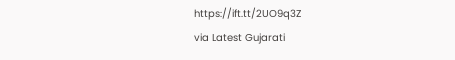https://ift.tt/2UO9q3Z
via Latest Gujarati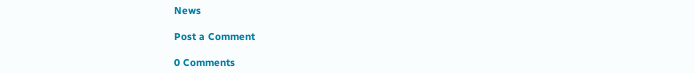News

Post a Comment

0 Comments